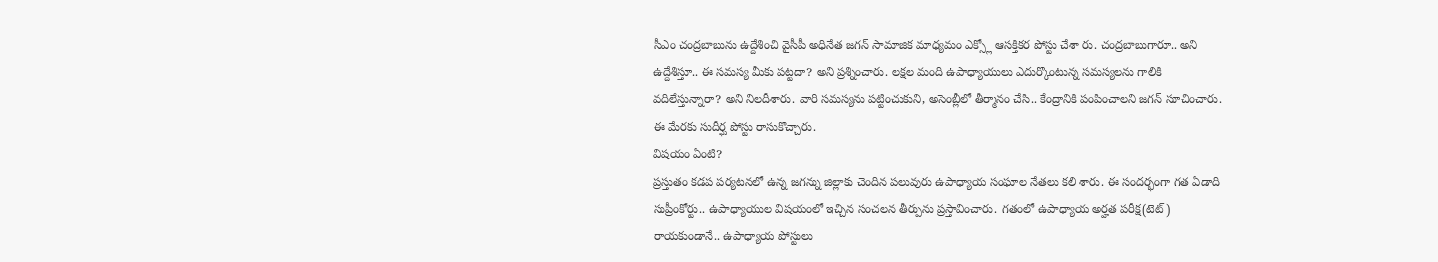సీఎం చంద్రబాబును ఉద్దేశించి వైసీపీ అధినేత జగన్ సామాజిక మాధ్యమం ఎక్స్లో ఆసక్తికర పోస్టు చేశా రు. చంద్రబాబుగారూ.. అని ఉద్దేశిస్తూ.. ఈ సమస్య మీకు పట్టదా? అని ప్రశ్నించారు. లక్షల మంది ఉపాధ్యాయులు ఎదుర్కొంటున్న సమస్యలను గాలికి వదిలేస్తున్నారా? అని నిలదీశారు. వారి సమస్యను పట్టించుకుని, అసెంబ్లీలో తీర్మానం చేసి.. కేంద్రానికి పంపించాలని జగన్ సూచించారు. ఈ మేరకు సుదీర్ఘ పోస్టు రాసుకొచ్చారు.
విషయం ఏంటి?
ప్రస్తుతం కడప పర్యటనలో ఉన్న జగన్ను జిల్లాకు చెందిన పలువురు ఉపాధ్యాయ సంఘాల నేతలు కలి శారు. ఈ సందర్భంగా గత ఏడాది సుప్రీంకోర్టు.. ఉపాధ్యాయుల విషయంలో ఇచ్చిన సంచలన తీర్పును ప్రస్తావించారు. గతంలో ఉపాధ్యాయ అర్హత పరీక్ష(టెట్) రాయకుండానే.. ఉపాధ్యాయ పోస్టులు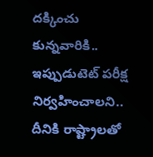దక్కించు కున్నవారికి.. ఇప్పుడుటెట్ పరీక్ష నిర్వహించాలని.. దీనికి రాష్ట్రాలతో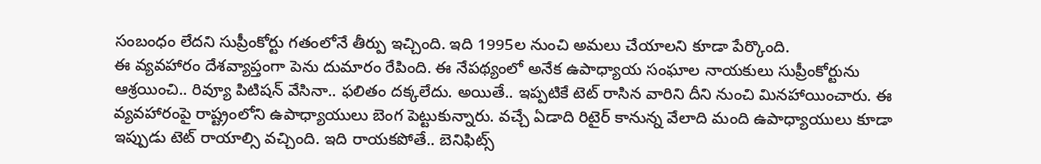సంబంధం లేదని సుప్రీంకోర్టు గతంలోనే తీర్పు ఇచ్చింది. ఇది 1995ల నుంచి అమలు చేయాలని కూడా పేర్కొంది.
ఈ వ్యవహారం దేశవ్యాప్తంగా పెను దుమారం రేపింది. ఈ నేపథ్యంలో అనేక ఉపాధ్యాయ సంఘాల నాయకులు సుప్రీంకోర్టును ఆశ్రయించి.. రివ్యూ పిటిషన్ వేసినా.. ఫలితం దక్కలేదు. అయితే.. ఇప్పటికే టెట్ రాసిన వారిని దీని నుంచి మినహాయించారు. ఈ వ్యవహారంపై రాష్ట్రంలోని ఉపాధ్యాయులు బెంగ పెట్టుకున్నారు. వచ్చే ఏడాది రిటైర్ కానున్న వేలాది మంది ఉపాధ్యాయులు కూడా ఇప్పుడు టెట్ రాయాల్సి వచ్చింది. ఇది రాయకపోతే.. బెనిఫిట్స్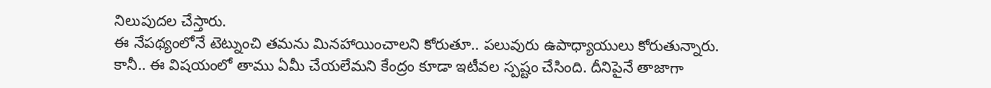నిలుపుదల చేస్తారు.
ఈ నేపథ్యంలోనే టెట్నుంచి తమను మినహాయించాలని కోరుతూ.. పలువురు ఉపాధ్యాయులు కోరుతున్నారు. కానీ.. ఈ విషయంలో తాము ఏమీ చేయలేమని కేంద్రం కూడా ఇటీవల స్పష్టం చేసింది. దీనిపైనే తాజాగా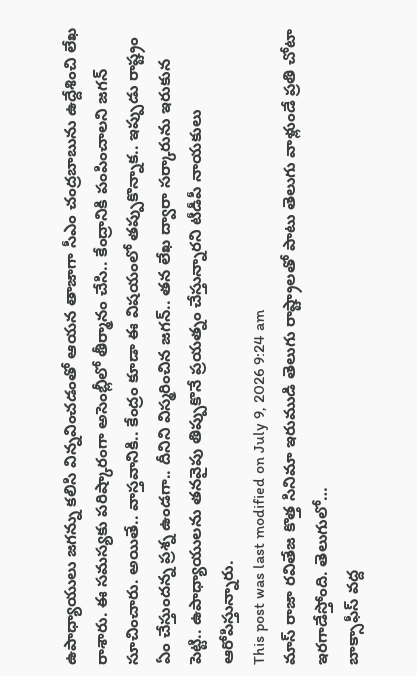ఉపాధ్యాయులు జగన్ను కలిసి విన్నవించడంతో ఆయన తాజాగా సీఎం చంద్రబాబును ఉద్దేశించి లేఖ రాశారు. ఈ సమస్యకు పరిష్కారంగా అసెంబ్లీలో తీర్మానం చేసి.. కేంద్రానికి పంపించాలని జగన్ సూచించారు. అయితే.. వాస్తవానికి.. కేంద్రం కూడా ఈ విషయంలో తప్పుకొన్నాక.. ఇప్పుడు రాష్ట్రం ఏం చేస్తుందన్న ప్రశ్న ఉండగా.. దీనిని విస్మరించిన జగన్.. తన లేఖ ద్వారా సర్కారును ఇరుకున పెట్టి.. ఉపాధ్యాయులను తనవైపు తిప్పుకొనే ప్రయత్నం చేస్తున్నారని టీడీపీ నాయకులు ఆరోపిస్తున్నారు.
This post was last modified on July 9, 2026 9:24 am
మాస్ రాజా రవితేజ కొత్త సినిమా ఇరుముడి తెలుగు రాష్ట్రాలతో పాటు తెలుగు వాళ్లుండే ప్రతి చోటా ఇరగాడేస్తోంది. తెలుగులో…
బాక్సాఫీస్ వద్ద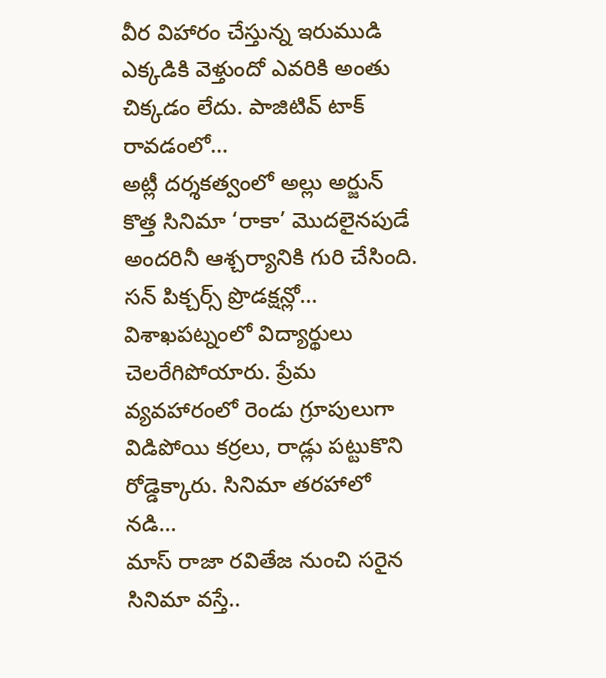వీర విహారం చేస్తున్న ఇరుముడి ఎక్కడికి వెళ్తుందో ఎవరికి అంతు చిక్కడం లేదు. పాజిటివ్ టాక్ రావడంలో…
అట్లీ దర్శకత్వంలో అల్లు అర్జున్ కొత్త సినిమా ‘రాకా’ మొదలైనపుడే అందరినీ ఆశ్చర్యానికి గురి చేసింది. సన్ పిక్చర్స్ ప్రొడక్షన్లో…
విశాఖపట్నంలో విద్యార్థులు చెలరేగిపోయారు. ప్రేమ వ్యవహారంలో రెండు గ్రూపులుగా విడిపోయి కర్రలు, రాడ్లు పట్టుకొని రోడ్డెక్కారు. సినిమా తరహాలో నడి…
మాస్ రాజా రవితేజ నుంచి సరైన సినిమా వస్తే..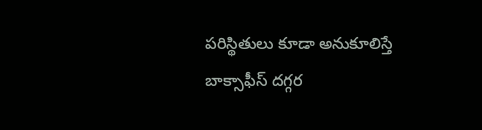పరిస్థితులు కూడా అనుకూలిస్తే బాక్సాఫీస్ దగ్గర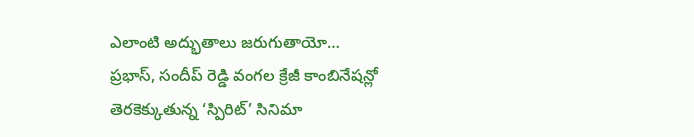ఎలాంటి అద్భుతాలు జరుగుతాయో…
ప్రభాస్, సందీప్ రెడ్డి వంగల క్రేజీ కాంబినేషన్లో తెరకెక్కుతున్న ‘స్పిరిట్’ సినిమా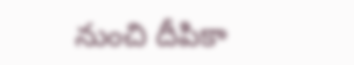నుంచి దీపికా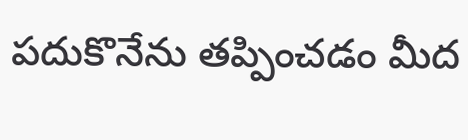పదుకొనేను తప్పించడం మీద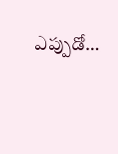ఎప్పుడో…